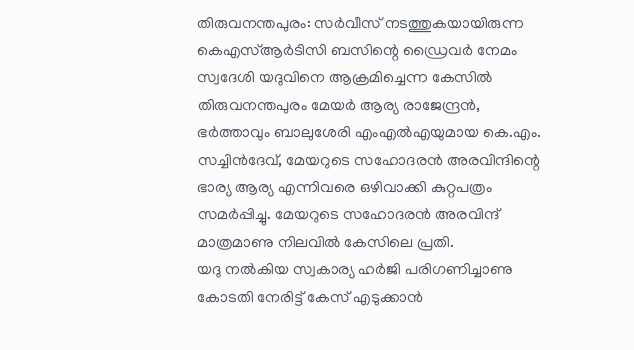തിരുവനന്തപുരം: സർവീസ് നടത്തുകയായിരുന്ന കെഎസ്ആർടിസി ബസിന്റെ ഡ്രൈവർ നേമം സ്വദേശി യദുവിനെ ആക്രമിച്ചെന്ന കേസിൽ തിരുവനന്തപുരം മേയർ ആര്യ രാജേന്ദ്രൻ, ഭർത്താവും ബാലുശേരി എംഎൽഎയുമായ കെ.എം. സച്ചിൻദേവ്, മേയറുടെ സഹോദരൻ അരവിന്ദിന്റെ ഭാര്യ ആര്യ എന്നിവരെ ഒഴിവാക്കി കുറ്റപത്രം സമർപ്പിച്ചു. മേയറുടെ സഹോദരൻ അരവിന്ദ് മാത്രമാണു നിലവിൽ കേസിലെ പ്രതി.
യദു നൽകിയ സ്വകാര്യ ഹർജി പരിഗണിച്ചാണു കോടതി നേരിട്ട് കേസ് എടുക്കാൻ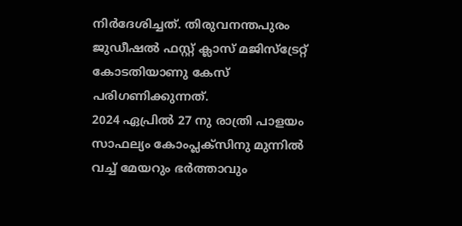നിർദേശിച്ചത്. തിരുവനന്തപുരം ജുഡീഷൽ ഫസ്റ്റ് ക്ലാസ് മജിസ്ട്രേറ്റ് കോടതിയാണു കേസ് പരിഗണിക്കുന്നത്.
2024 ഏപ്രിൽ 27 നു രാത്രി പാളയം സാഫല്യം കോംപ്ലക്സിനു മുന്നിൽ വച്ച് മേയറും ഭർത്താവും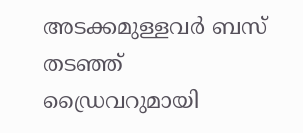അടക്കമുള്ളവർ ബസ് തടഞ്ഞ് ഡ്രൈവറുമായി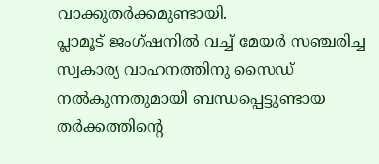വാക്കുതർക്കമുണ്ടായി.
പ്ലാമൂട് ജംഗ്ഷനിൽ വച്ച് മേയർ സഞ്ചരിച്ച സ്വകാര്യ വാഹനത്തിനു സൈഡ് നൽകുന്നതുമായി ബന്ധപ്പെട്ടുണ്ടായ തർക്കത്തിന്റെ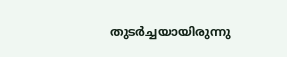തുടർച്ചയായിരുന്നു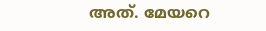അത്. മേയറെ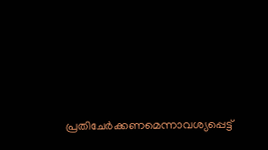പ്രതിചേർക്കണമെന്നാവശ്യപ്പെട്ട്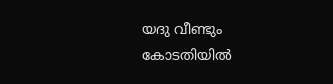യദു വീണ്ടും കോടതിയിൽ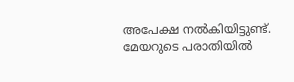അപേക്ഷ നൽകിയിട്ടുണ്ട്. മേയറുടെ പരാതിയിൽ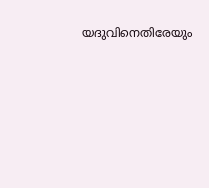യദുവിനെതിരേയും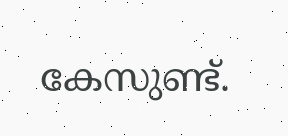കേസുണ്ട്.